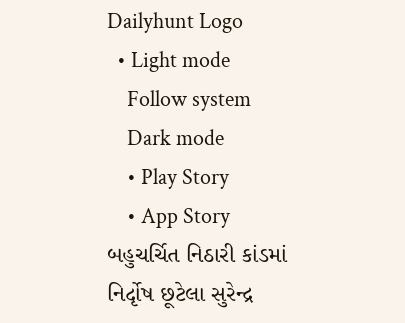Dailyhunt Logo
  • Light mode
    Follow system
    Dark mode
    • Play Story
    • App Story
બહુચર્ચિત નિઠારી કાંડમાં નિર્દૃોષ છૂટેલા સુરેન્દ્ર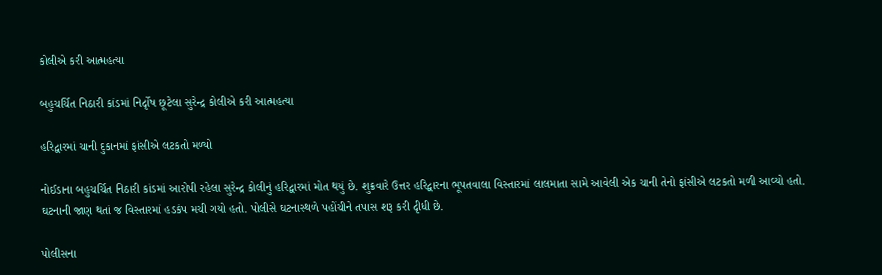કોલીએ કરી આત્મહત્યા

બહુચર્ચિત નિઠારી કાંડમાં નિર્દૃોષ છૂટેલા સુરેન્દ્ર કોલીએ કરી આત્મહત્યા

હરિદ્વારમાં ચાની દુકાનમાં ફાંસીએ લટકતો મળ્યો

નોઈડાના બહુચર્ચિત નિઠારી કાંડમાં આરોપી રહેલા સુરેન્દ્ર કોલીનું હરિદ્વારમાં મોત થયું છે. શુક્રવારે ઉત્તર હરિદ્વારના ભૂપતવાલા વિસ્તારમાં લાલમાતા સામે આવેલી એક ચાની તેનો ફાંસીએ લટકતો મળી આવ્યો હતો. ઘટનાની જાણ થતાં જ વિસ્તારમાં હડકંપ મચી ગયો હતો. પોલીસે ઘટનાસ્થળે પહોંચીને તપાસ શરૂ કરી દૃીધી છે.

પોલીસના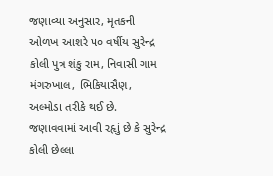જણાવ્યા અનુસાર, મૃતકની ઓળખ આશરે ૫૦ વર્ષીય સુરેન્દ્ર કોલી પુત્ર શંકુ રામ, નિવાસી ગામ મંગરુખાલ, ભિકિયાસૈણ, અલ્મોડા તરીકે થઈ છે. જણાવવામાં આવી રહૃાું છે કે સુરેન્દ્ર કોલી છેલ્લા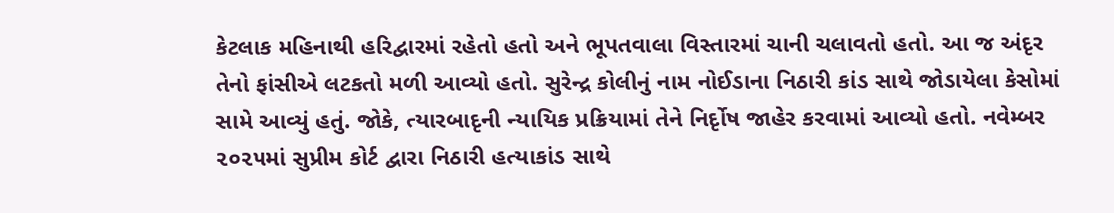કેટલાક મહિનાથી હરિદ્વારમાં રહેતો હતો અને ભૂપતવાલા વિસ્તારમાં ચાની ચલાવતો હતો. આ જ અંદૃર તેનો ફાંસીએ લટકતો મળી આવ્યો હતો. સુરેન્દ્ર કોલીનું નામ નોઈડાના નિઠારી કાંડ સાથે જોડાયેલા કેસોમાં સામે આવ્યું હતું. જોકે, ત્યારબાદૃની ન્યાયિક પ્રક્રિયામાં તેને નિર્દૃોષ જાહેર કરવામાં આવ્યો હતો. નવેમ્બર ૨૦૨૫માં સુપ્રીમ કોર્ટ દ્વારા નિઠારી હત્યાકાંડ સાથે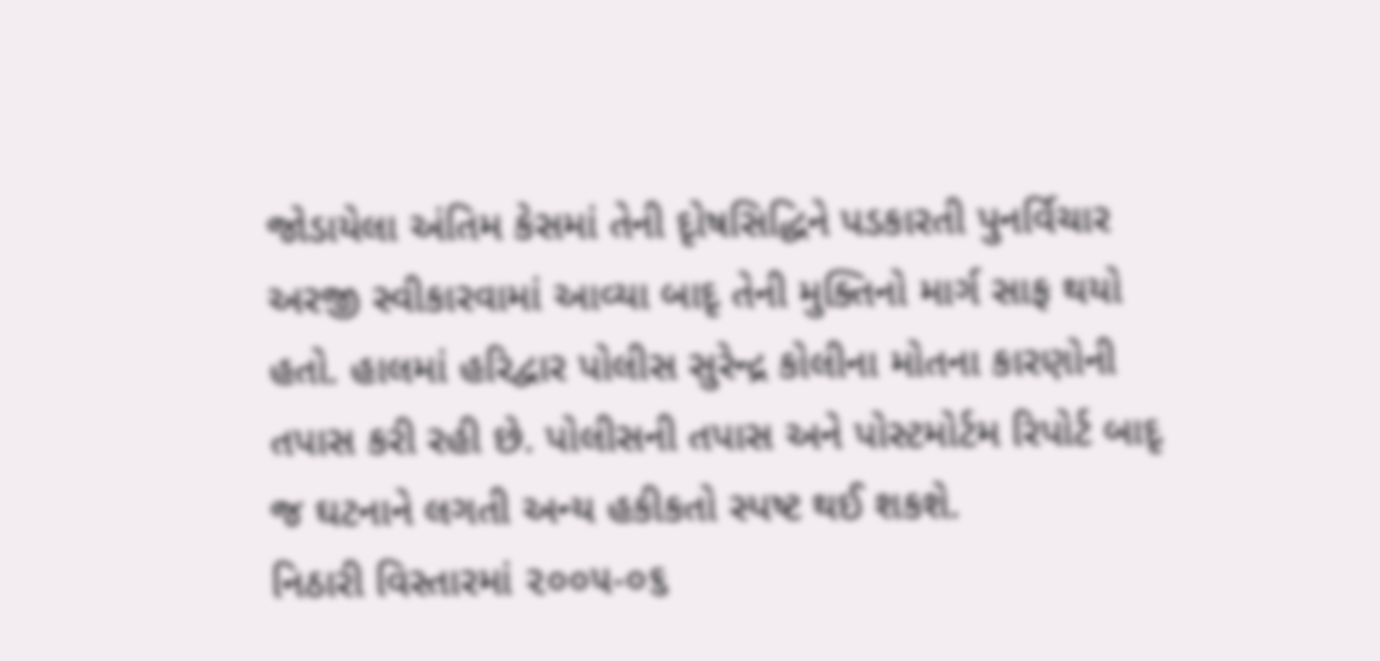જોડાયેલા અંતિમ કેસમાં તેની દૃોષસિદ્ધિને પડકારતી પુનર્વિચાર અરજી સ્વીકારવામાં આવ્યા બાદૃ તેની મુક્તિનો માર્ગ સાફ થયો હતો. હાલમાં હરિદ્વાર પોલીસ સુરેન્દ્ર કોલીના મોતના કારણોની તપાસ કરી રહી છે. પોલીસની તપાસ અને પોસ્ટમોર્ટમ રિપોર્ટ બાદૃ જ ઘટનાને લગતી અન્ય હકીકતો સ્પષ્ટ થઈ શકશે.
નિઠારી વિસ્તારમાં ૨૦૦૫-૦૬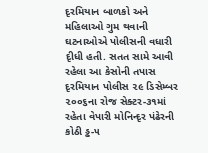દૃરમિયાન બાળકો અને મહિલાઓ ગુમ થવાની ઘટનાઓએ પોલીસની વધારી દૃીધી હતી. સતત સામે આવી રહેલા આ કેસોની તપાસ દૃરમિયાન પોલીસ ૨૯ ડિસેમ્બર ૨૦૦૬ના રોજ સેક્ટર-૩૧માં રહેતા વેપારી મોનિન્દૃર પંઢેરની કોઠી ડ્ઢ-૫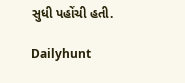સુધી પહોંચી હતી.

Dailyhunt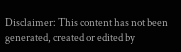Disclaimer: This content has not been generated, created or edited by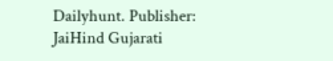Dailyhunt. Publisher: JaiHind Gujarati